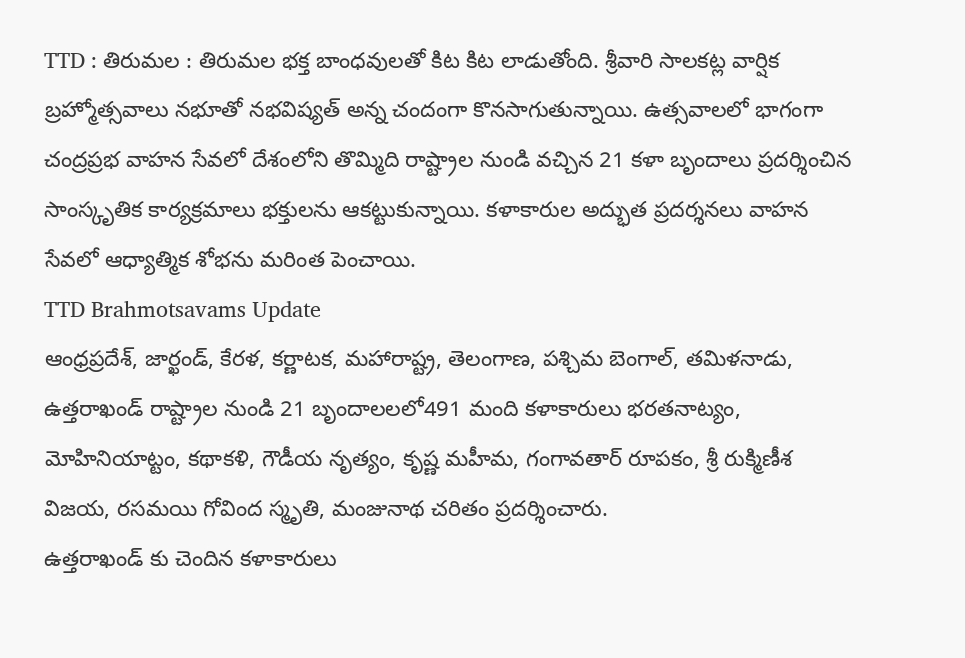TTD : తిరుమల : తిరుమల భక్త బాంధవులతో కిట కిట లాడుతోంది. శ్రీవారి సాలకట్ల వార్షిక బ్రహ్మోత్సవాలు నభూతో నభవిష్యత్ అన్న చందంగా కొనసాగుతున్నాయి. ఉత్సవాలలో భాగంగా చంద్రప్రభ వాహన సేవలో దేశంలోని తొమ్మిది రాష్ట్రాల నుండి వచ్చిన 21 కళా బృందాలు ప్రదర్శించిన సాంస్కృతిక కార్యక్రమాలు భక్తులను ఆకట్టుకున్నాయి. కళాకారుల అద్భుత ప్రదర్శనలు వాహన సేవలో ఆధ్యాత్మిక శోభను మరింత పెంచాయి.
TTD Brahmotsavams Update
ఆంధ్రప్రదేశ్, జార్ఖండ్, కేరళ, కర్ణాటక, మహారాష్ట్ర, తెలంగాణ, పశ్చిమ బెంగాల్, తమిళనాడు, ఉత్తరాఖండ్ రాష్ట్రాల నుండి 21 బృందాలలలో491 మంది కళాకారులు భరతనాట్యం, మోహినియాట్టం, కథాకళి, గౌడీయ నృత్యం, కృష్ణ మహీమ, గంగావతార్ రూపకం, శ్రీ రుక్మిణీశ విజయ, రసమయి గోవింద స్మృతి, మంజునాథ చరితం ప్రదర్శించారు.
ఉత్తరాఖండ్ కు చెందిన కళాకారులు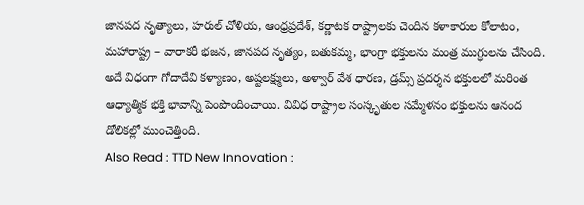జానపద నృత్యాలు, హరుల్ చోళియ, ఆంధ్రప్రదేశ్, కర్ణాటక రాష్ట్రాలకు చెందిన కళాకారుల కోలాటం, మహారాష్ట్ర – వారాకరీ భజన, జానపద నృత్యం, బతుకమ్మ, భాంగ్రా భక్తులను మంత్ర ముగ్ధులను చేసింది. అదే విధంగా గోదాదేవి కళ్యాణం, అష్టలక్ష్ములు, అళ్వార్ వేశ ధారణ, డ్రమ్స్ ప్రదర్శన భక్తులలో మరింత ఆధ్యాత్మిక భక్తి భావాన్ని పెంపొందించాయి. వివిధ రాష్ట్రాల సంస్కృతుల సమ్మేళనం భక్తులను ఆనంద డోలికల్లో ముంచెత్తింది.
Also Read : TTD New Innovation :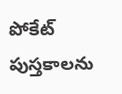పోకేట్ పుస్తకాలను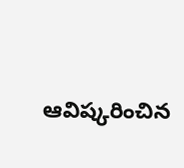ఆవిష్కరించిన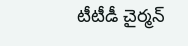టీటీడీ చైర్మన్